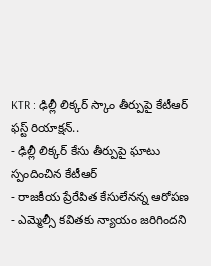KTR : ఢిల్లీ లిక్కర్ స్కాం తీర్పుపై కేటీఆర్ ఫస్ట్ రియాక్షన్..
- ఢిల్లీ లిక్కర్ కేసు తీర్పుపై ఘాటు స్పందించిన కేటీఆర్
- రాజకీయ ప్రేరేపిత కేసులేనన్న ఆరోపణ
- ఎమ్మెల్సీ కవితకు న్యాయం జరిగిందని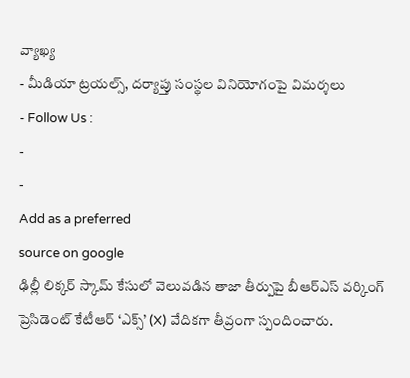వ్యాఖ్య
- మీడియా ట్రయల్స్, దర్యాప్తు సంస్థల వినియోగంపై విమర్శలు
- Follow Us :
-
-
Add as a preferred
source on google
ఢిల్లీ లిక్కర్ స్కామ్ కేసులో వెలువడిన తాజా తీర్పుపై బీఆర్ఎస్ వర్కింగ్ ప్రెసిడెంట్ కేటీఆర్ ‘ఎక్స్’ (X) వేదికగా తీవ్రంగా స్పందించారు.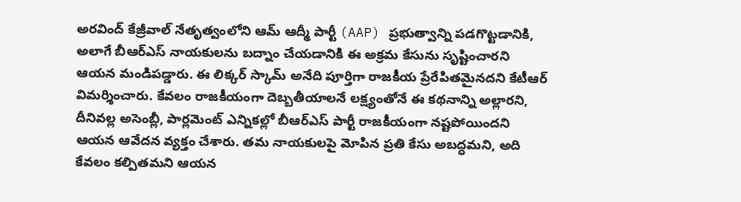అరవింద్ కేజ్రీవాల్ నేతృత్వంలోని ఆమ్ ఆద్మీ పార్టీ (AAP) ప్రభుత్వాన్ని పడగొట్టడానికి, అలాగే బీఆర్ఎస్ నాయకులను బద్నాం చేయడానికి ఈ అక్రమ కేసును సృష్టించారని ఆయన మండిపడ్డారు. ఈ లిక్కర్ స్కామ్ అనేది పూర్తిగా రాజకీయ ప్రేరేపితమైనదని కేటీఆర్ విమర్శించారు. కేవలం రాజకీయంగా దెబ్బతీయాలనే లక్ష్యంతోనే ఈ కథనాన్ని అల్లారని, దీనివల్ల అసెంబ్లీ, పార్లమెంట్ ఎన్నికల్లో బీఆర్ఎస్ పార్టీ రాజకీయంగా నష్టపోయిందని ఆయన ఆవేదన వ్యక్తం చేశారు. తమ నాయకులపై మోపిన ప్రతి కేసు అబద్ధమని, అది కేవలం కల్పితమని ఆయన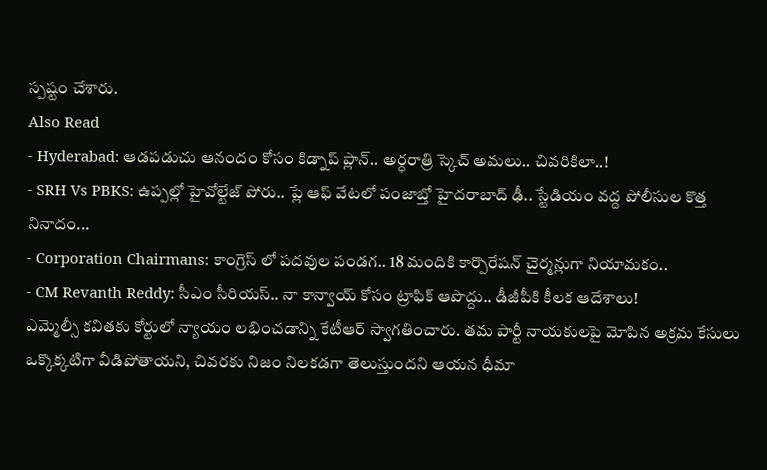స్పష్టం చేశారు.
Also Read
- Hyderabad: ఆడపడుచు ఆనందం కోసం కిడ్నాప్ ప్లాన్.. అర్ధరాత్రి స్కెచ్ అమలు.. చివరికిలా..!
- SRH Vs PBKS: ఉప్పల్లో హైవోల్టేజ్ పోరు.. ప్లే ఆఫ్ వేటలో పంజాబ్తో హైదరాబాద్ ఢీ.. స్టేడియం వద్ద పోలీసుల కొత్త నినాదం...
- Corporation Chairmans: కాంగ్రెస్ లో పదవుల పండగ.. 18 మందికి కార్పొరేషన్ చైర్మన్లుగా నియామకం..
- CM Revanth Reddy: సీఎం సీరియస్.. నా కాన్వాయ్ కోసం ట్రాఫిక్ ఆపొద్దు.. డీజీపీకి కీలక ఆదేశాలు!
ఎమ్మెల్సీ కవితకు కోర్టులో న్యాయం లభించడాన్ని కేటీఆర్ స్వాగతించారు. తమ పార్టీ నాయకులపై మోపిన అక్రమ కేసులు ఒక్కొక్కటిగా వీడిపోతాయని, చివరకు నిజం నిలకడగా తెలుస్తుందని ఆయన ధీమా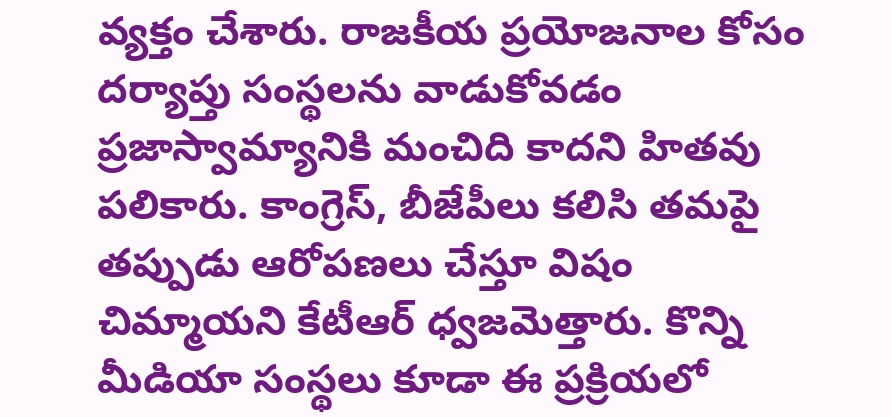వ్యక్తం చేశారు. రాజకీయ ప్రయోజనాల కోసం దర్యాప్తు సంస్థలను వాడుకోవడం ప్రజాస్వామ్యానికి మంచిది కాదని హితవు పలికారు. కాంగ్రెస్, బీజేపీలు కలిసి తమపై తప్పుడు ఆరోపణలు చేస్తూ విషం చిమ్మాయని కేటీఆర్ ధ్వజమెత్తారు. కొన్ని మీడియా సంస్థలు కూడా ఈ ప్రక్రియలో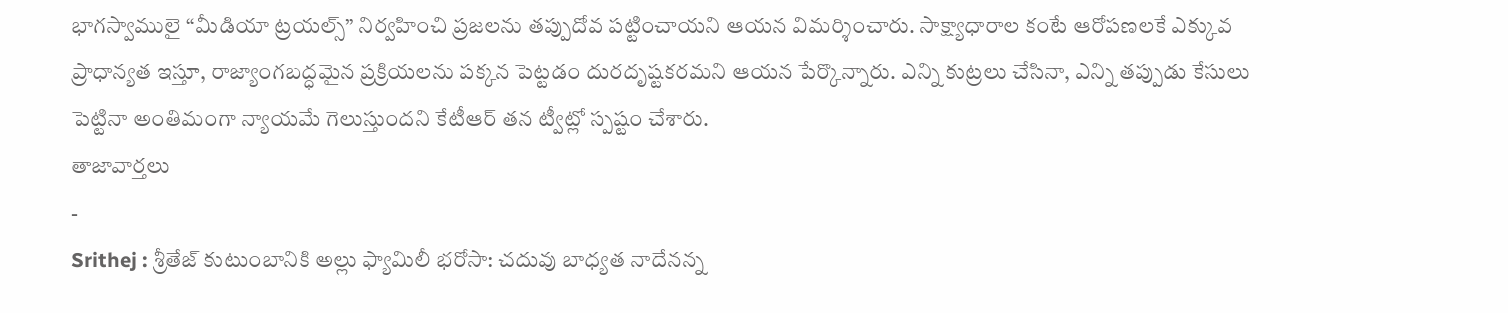భాగస్వాములై “మీడియా ట్రయల్స్” నిర్వహించి ప్రజలను తప్పుదోవ పట్టించాయని ఆయన విమర్శించారు. సాక్ష్యాధారాల కంటే ఆరోపణలకే ఎక్కువ ప్రాధాన్యత ఇస్తూ, రాజ్యాంగబద్ధమైన ప్రక్రియలను పక్కన పెట్టడం దురదృష్టకరమని ఆయన పేర్కొన్నారు. ఎన్ని కుట్రలు చేసినా, ఎన్ని తప్పుడు కేసులు పెట్టినా అంతిమంగా న్యాయమే గెలుస్తుందని కేటీఆర్ తన ట్వీట్లో స్పష్టం చేశారు.
తాజావార్తలు
-
Srithej : శ్రీతేజ్ కుటుంబానికి అల్లు ఫ్యామిలీ భరోసా: చదువు బాధ్యత నాదేనన్న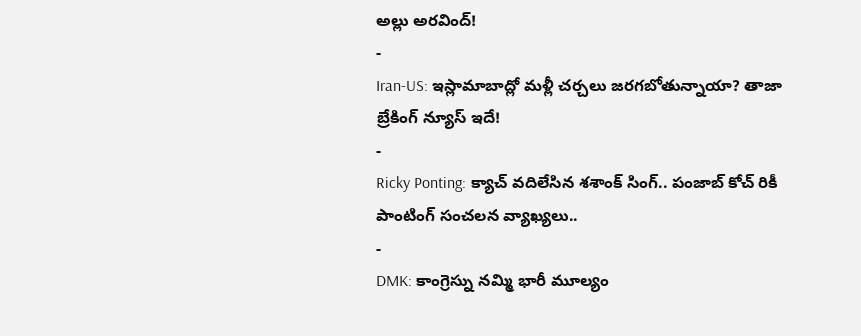అల్లు అరవింద్!
-
Iran-US: ఇస్లామాబాద్లో మళ్లీ చర్చలు జరగబోతున్నాయా? తాజా బ్రేకింగ్ న్యూస్ ఇదే!
-
Ricky Ponting: క్యాచ్ వదిలేసిన శశాంక్ సింగ్.. పంజాబ్ కోచ్ రికీ పాంటింగ్ సంచలన వ్యాఖ్యలు..
-
DMK: కాంగ్రెస్ను నమ్మి భారీ మూల్యం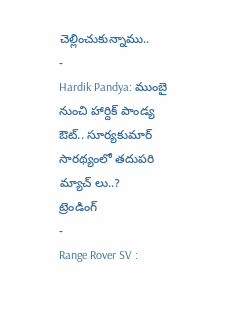చెల్లించుకున్నాము..
-
Hardik Pandya: ముంబై నుంచి హార్దిక్ పాండ్య ఔట్.. సూర్యకుమార్ సారథ్యంలో తదుపరి మ్యాచ్ లు..?
ట్రెండింగ్
-
Range Rover SV :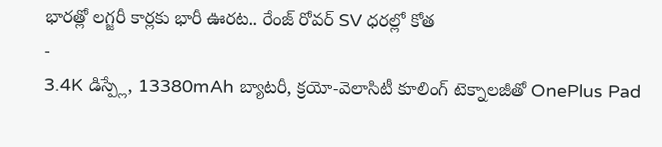భారత్లో లగ్జరీ కార్లకు భారీ ఊరట.. రేంజ్ రోవర్ SV ధరల్లో కోత
-
3.4K డిస్ప్లే, 13380mAh బ్యాటరీ, క్రయో-వెలాసిటీ కూలింగ్ టెక్నాలజీతో OnePlus Pad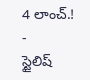4 లాంచ్.!
-
స్టైలిష్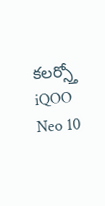కలర్స్తో iQOO Neo 10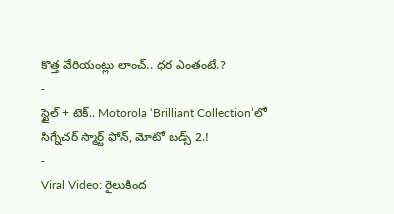కొత్త వేరియంట్లు లాంచ్.. ధర ఎంతంటే.?
-
స్టైల్ + టెక్.. Motorola ‘Brilliant Collection’లో సిగ్నేచర్ స్మార్ట్ ఫోన్, మోటో బడ్స్ 2.!
-
Viral Video: రైలుకింద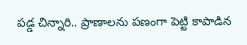పడ్డ చిన్నారి.. ప్రాణాలను పణంగా పెట్టి కాపాడిన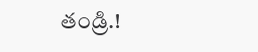తండ్రి.!